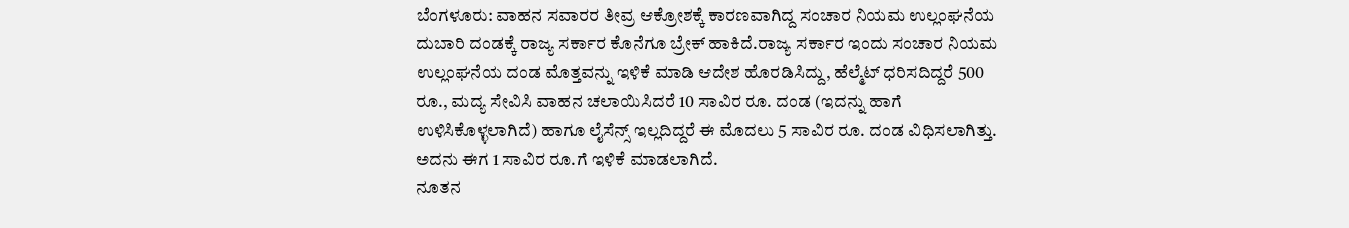ಬೆಂಗಳೂರು: ವಾಹನ ಸವಾರರ ತೀವ್ರ ಆಕ್ರೋಶಕ್ಕೆ ಕಾರಣವಾಗಿದ್ದ ಸಂಚಾರ ನಿಯಮ ಉಲ್ಲಂಘನೆಯ ದುಬಾರಿ ದಂಡಕ್ಕೆ ರಾಜ್ಯ ಸರ್ಕಾರ ಕೊನೆಗೂ ಬ್ರೇಕ್ ಹಾಕಿದೆ.ರಾಜ್ಯ ಸರ್ಕಾರ ಇಂದು ಸಂಚಾರ ನಿಯಮ ಉಲ್ಲಂಘನೆಯ ದಂಡ ಮೊತ್ತವನ್ನು ಇಳಿಕೆ ಮಾಡಿ ಆದೇಶ ಹೊರಡಿಸಿದ್ದು, ಹೆಲ್ಮೆಟ್ ಧರಿಸದಿದ್ದರೆ 500 ರೂ., ಮದ್ಯ ಸೇವಿಸಿ ವಾಹನ ಚಲಾಯಿಸಿದರೆ 10 ಸಾವಿರ ರೂ. ದಂಡ (ಇದನ್ನು ಹಾಗೆ ಉಳಿಸಿಕೊಳ್ಳಲಾಗಿದೆ) ಹಾಗೂ ಲೈಸೆನ್ಸ್ ಇಲ್ಲದಿದ್ದರೆ ಈ ಮೊದಲು 5 ಸಾವಿರ ರೂ. ದಂಡ ವಿಧಿಸಲಾಗಿತ್ತು. ಅದನು ಈಗ 1 ಸಾವಿರ ರೂ.ಗೆ ಇಳಿಕೆ ಮಾಡಲಾಗಿದೆ.
ನೂತನ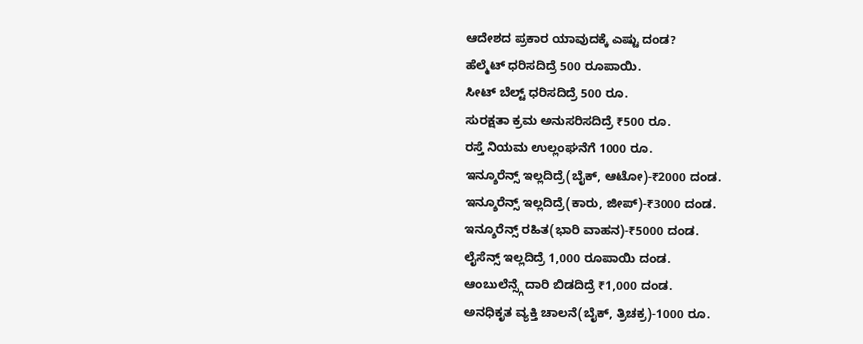ಆದೇಶದ ಪ್ರಕಾರ ಯಾವುದಕ್ಕೆ ಎಷ್ಟು ದಂಡ?
ಹೆಲ್ಮೆಟ್ ಧರಿಸದಿದ್ರೆ 500 ರೂಪಾಯಿ.
ಸೀಟ್ ಬೆಲ್ಟ್ ಧರಿಸದಿದ್ರೆ 500 ರೂ.
ಸುರಕ್ಷತಾ ಕ್ರಮ ಅನುಸರಿಸದಿದ್ರೆ ₹500 ರೂ.
ರಸ್ತೆ ನಿಯಮ ಉಲ್ಲಂಘನೆಗೆ 1000 ರೂ.
ಇನ್ಶೂರೆನ್ಸ್ ಇಲ್ಲದಿದ್ರೆ(ಬೈಕ್, ಆಟೋ)-₹2000 ದಂಡ.
ಇನ್ಶೂರೆನ್ಸ್ ಇಲ್ಲದಿದ್ರೆ(ಕಾರು, ಜೀಪ್)-₹3000 ದಂಡ.
ಇನ್ಶೂರೆನ್ಸ್ ರಹಿತ(ಭಾರಿ ವಾಹನ)-₹5000 ದಂಡ.
ಲೈಸೆನ್ಸ್ ಇಲ್ಲದಿದ್ರೆ 1,000 ರೂಪಾಯಿ ದಂಡ.
ಆಂಬುಲೆನ್ಸ್ಗೆ ದಾರಿ ಬಿಡದಿದ್ರೆ ₹1,000 ದಂಡ.
ಅನಧಿಕೃತ ವ್ಯಕ್ತಿ ಚಾಲನೆ(ಬೈಕ್, ತ್ರಿಚಕ್ರ)-1000 ರೂ.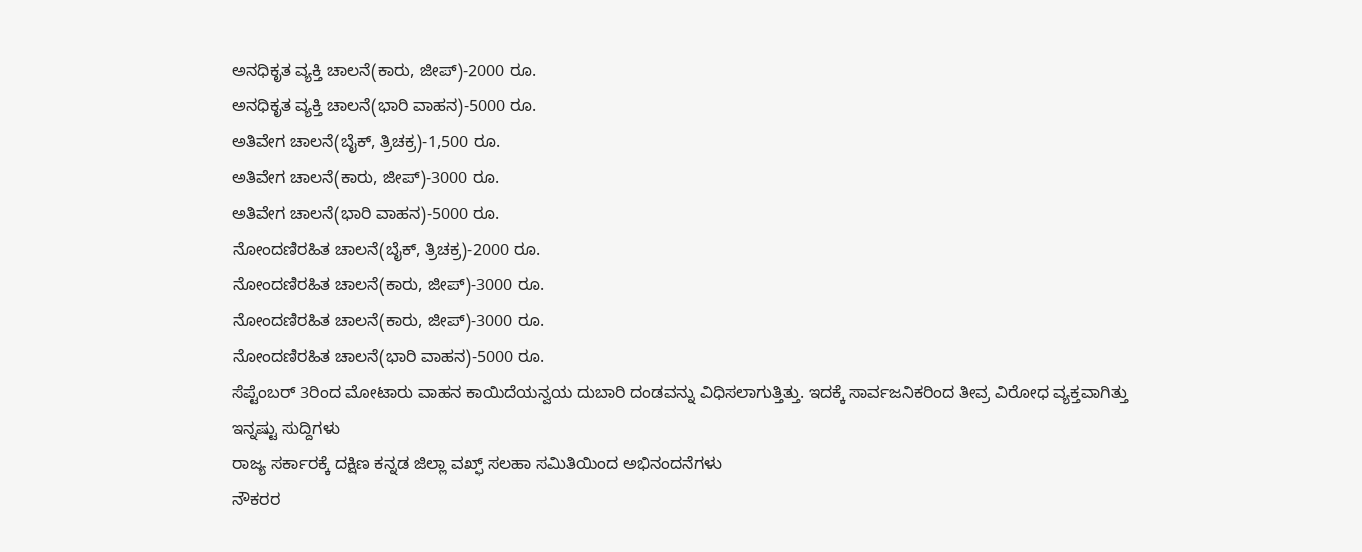ಅನಧಿಕೃತ ವ್ಯಕ್ತಿ ಚಾಲನೆ(ಕಾರು, ಜೀಪ್)-2000 ರೂ.
ಅನಧಿಕೃತ ವ್ಯಕ್ತಿ ಚಾಲನೆ(ಭಾರಿ ವಾಹನ)-5000 ರೂ.
ಅತಿವೇಗ ಚಾಲನೆ(ಬೈಕ್, ತ್ರಿಚಕ್ರ)-1,500 ರೂ.
ಅತಿವೇಗ ಚಾಲನೆ(ಕಾರು, ಜೀಪ್)-3000 ರೂ.
ಅತಿವೇಗ ಚಾಲನೆ(ಭಾರಿ ವಾಹನ)-5000 ರೂ.
ನೋಂದಣಿರಹಿತ ಚಾಲನೆ(ಬೈಕ್, ತ್ರಿಚಕ್ರ)-2000 ರೂ.
ನೋಂದಣಿರಹಿತ ಚಾಲನೆ(ಕಾರು, ಜೀಪ್)-3000 ರೂ.
ನೋಂದಣಿರಹಿತ ಚಾಲನೆ(ಕಾರು, ಜೀಪ್)-3000 ರೂ.
ನೋಂದಣಿರಹಿತ ಚಾಲನೆ(ಭಾರಿ ವಾಹನ)-5000 ರೂ.
ಸೆಪ್ಟೆಂಬರ್ 3ರಿಂದ ಮೋಟಾರು ವಾಹನ ಕಾಯಿದೆಯನ್ವಯ ದುಬಾರಿ ದಂಡವನ್ನು ವಿಧಿಸಲಾಗುತ್ತಿತ್ತು. ಇದಕ್ಕೆ ಸಾರ್ವಜನಿಕರಿಂದ ತೀವ್ರ ವಿರೋಧ ವ್ಯಕ್ತವಾಗಿತ್ತು
ಇನ್ನಷ್ಟು ಸುದ್ದಿಗಳು
ರಾಜ್ಯ ಸರ್ಕಾರಕ್ಕೆ ದಕ್ಷಿಣ ಕನ್ನಡ ಜಿಲ್ಲಾ ವಖ್ಫ್ ಸಲಹಾ ಸಮಿತಿಯಿಂದ ಅಭಿನಂದನೆಗಳು
ನೌಕರರ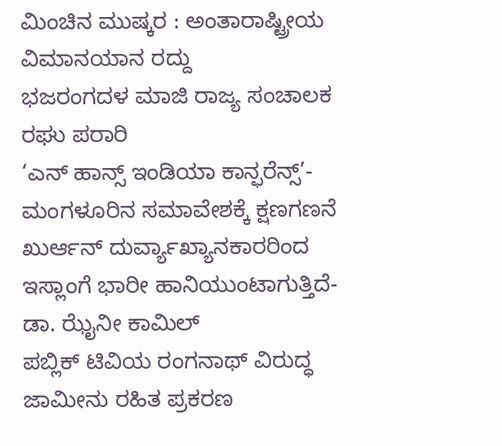ಮಿಂಚಿನ ಮುಷ್ಕರ : ಅಂತಾರಾಷ್ಟ್ರೀಯ ವಿಮಾನಯಾನ ರದ್ದು
ಭಜರಂಗದಳ ಮಾಜಿ ರಾಜ್ಯ ಸಂಚಾಲಕ ರಘು ಪರಾರಿ
‘ಎನ್ ಹಾನ್ಸ್ ಇಂಡಿಯಾ ಕಾನ್ಫರೆನ್ಸ್’- ಮಂಗಳೂರಿನ ಸಮಾವೇಶಕ್ಕೆ ಕ್ಷಣಗಣನೆ
ಖುರ್ಆನ್ ದುರ್ವ್ಯಾಖ್ಯಾನಕಾರರಿಂದ ಇಸ್ಲಾಂಗೆ ಭಾರೀ ಹಾನಿಯುಂಟಾಗುತ್ತಿದೆ- ಡಾ. ಝೈನೀ ಕಾಮಿಲ್
ಪಬ್ಲಿಕ್ ಟಿವಿಯ ರಂಗನಾಥ್ ವಿರುದ್ಧ ಜಾಮೀನು ರಹಿತ ಪ್ರಕರಣ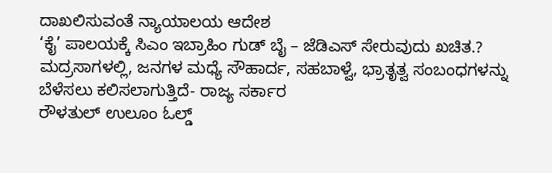ದಾಖಲಿಸುವಂತೆ ನ್ಯಾಯಾಲಯ ಆದೇಶ
‘ಕೈ’ ಪಾಲಯಕ್ಕೆ ಸಿಎಂ ಇಬ್ರಾಹಿಂ ಗುಡ್ ಬೈ – ಜೆಡಿಎಸ್ ಸೇರುವುದು ಖಚಿತ.?
ಮದ್ರಸಾಗಳಲ್ಲಿ, ಜನಗಳ ಮಧ್ಯೆ ಸೌಹಾರ್ದ, ಸಹಬಾಳ್ವೆ, ಭ್ರಾತೃತ್ವ ಸಂಬಂಧಗಳನ್ನು ಬೆಳೆಸಲು ಕಲಿಸಲಾಗುತ್ತಿದೆ- ರಾಜ್ಯ ಸರ್ಕಾರ
ರೌಳತುಲ್ ಉಲೂಂ ಓಲ್ಡ್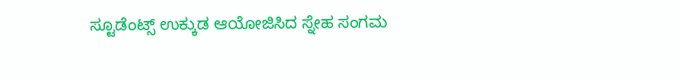ಸ್ಟೂಡೆಂಟ್ಸ್ ಉಕ್ಕುಡ ಆಯೋಜಿಸಿದ ಸ್ನೇಹ ಸಂಗಮ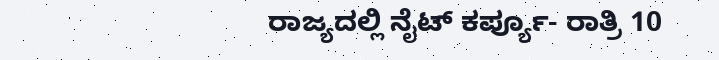ರಾಜ್ಯದಲ್ಲಿ ನೈಟ್ ಕರ್ಪ್ಯೂ- ರಾತ್ರಿ 10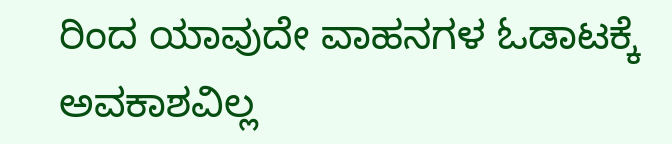ರಿಂದ ಯಾವುದೇ ವಾಹನಗಳ ಓಡಾಟಕ್ಕೆ ಅವಕಾಶವಿಲ್ಲ